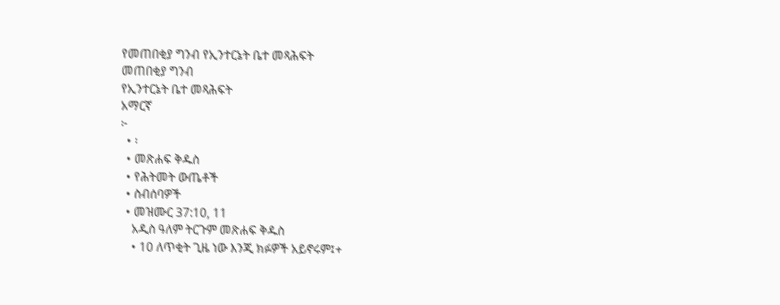የመጠበቂያ ግንብ የኢንተርኔት ቤተ መጻሕፍት
መጠበቂያ ግንብ
የኢንተርኔት ቤተ መጻሕፍት
አማርኛ
፦
  • ፡
  • መጽሐፍ ቅዱስ
  • የሕትመት ውጤቶች
  • ስብሰባዎች
  • መዝሙር 37:10, 11
    አዲስ ዓለም ትርጉም መጽሐፍ ቅዱስ
    • 10 ለጥቂት ጊዜ ነው እንጂ ክፉዎች አይኖሩም፤+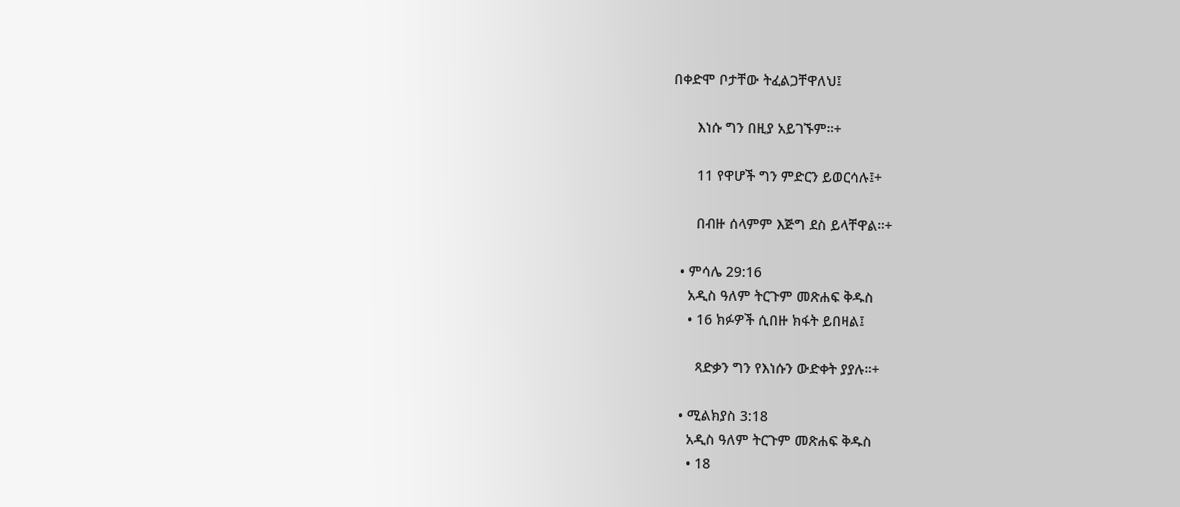በቀድሞ ቦታቸው ትፈልጋቸዋለህ፤

      እነሱ ግን በዚያ አይገኙም።+

      11 የዋሆች ግን ምድርን ይወርሳሉ፤+

      በብዙ ሰላምም እጅግ ደስ ይላቸዋል።+

  • ምሳሌ 29:16
    አዲስ ዓለም ትርጉም መጽሐፍ ቅዱስ
    • 16 ክፉዎች ሲበዙ ክፋት ይበዛል፤

      ጻድቃን ግን የእነሱን ውድቀት ያያሉ።+

  • ሚልክያስ 3:18
    አዲስ ዓለም ትርጉም መጽሐፍ ቅዱስ
    • 18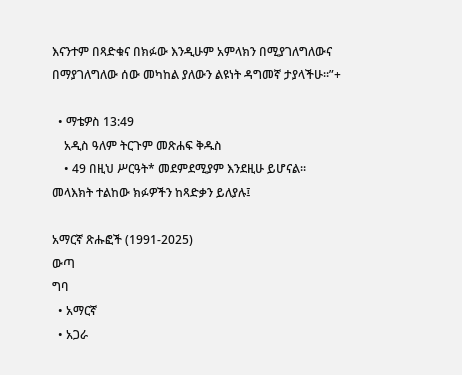እናንተም በጻድቁና በክፉው እንዲሁም አምላክን በሚያገለግለውና በማያገለግለው ሰው መካከል ያለውን ልዩነት ዳግመኛ ታያላችሁ።”+

  • ማቴዎስ 13:49
    አዲስ ዓለም ትርጉም መጽሐፍ ቅዱስ
    • 49 በዚህ ሥርዓት* መደምደሚያም እንደዚሁ ይሆናል። መላእክት ተልከው ክፉዎችን ከጻድቃን ይለያሉ፤

አማርኛ ጽሑፎች (1991-2025)
ውጣ
ግባ
  • አማርኛ
  • አጋራ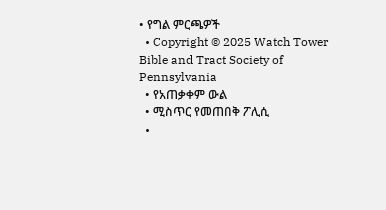• የግል ምርጫዎች
  • Copyright © 2025 Watch Tower Bible and Tract Society of Pennsylvania
  • የአጠቃቀም ውል
  • ሚስጥር የመጠበቅ ፖሊሲ
  •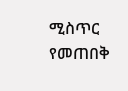ሚስጥር የመጠበቅ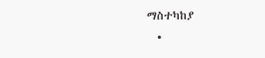ማስተካከያ
  •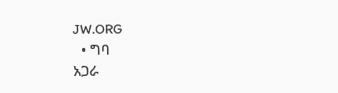JW.ORG
  • ግባ
አጋራ